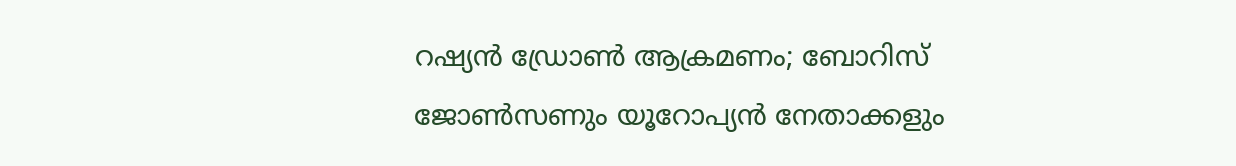റഷ്യൻ ഡ്രോൺ ആക്രമണം; ബോറിസ് ജോൺസണും യൂറോപ്യൻ നേതാക്കളും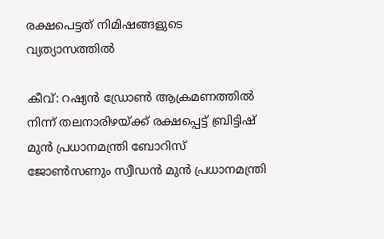രക്ഷപെട്ടത് നിമിഷങ്ങളുടെ വ്യത്യാസത്തിൽ

കീവ്: റഷ്യൻ ഡ്രോൺ ആക്രമണത്തിൽ നിന്ന് തലനാരിഴയ്ക്ക് രക്ഷപ്പെട്ട് ബ്രിട്ടിഷ് മുൻ പ്രധാനമന്ത്രി ബോറിസ് ജോൺസണും സ്വീഡൻ മുൻ പ്രധാനമന്ത്രി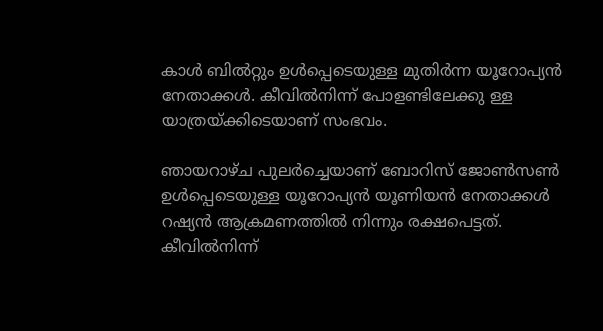കാൾ ബിൽറ്റും ഉൾപ്പെടെയുള്ള മുതിർന്ന യൂറോപ്യൻ നേതാക്കൾ. കീവിൽനിന്ന് പോളണ്ടിലേക്കു ള്ള യാത്രയ്ക്കിടെയാണ് സംഭവം.

ഞായറാഴ്ച പുലർച്ചെയാണ് ബോറിസ് ജോൺസൺ ഉൾപ്പെടെയുള്ള യൂറോപ്യൻ യൂണിയൻ നേതാക്കൾ റഷ്യൻ ആക്രമണത്തിൽ നിന്നും രക്ഷപെട്ടത്. കീവിൽനിന്ന്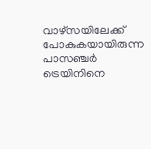വാഴ്സയിലേക്ക് പോകുകയായിരുന്ന പാസഞ്ചർ ട്രെയിനിനെ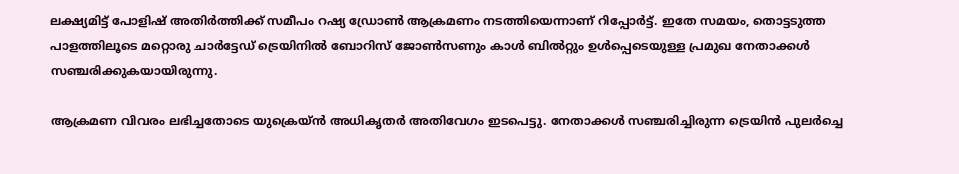ലക്ഷ്യമിട്ട് പോളിഷ് അതിർത്തിക്ക് സമീപം റഷ്യ ഡ്രോൺ ആക്രമണം നടത്തിയെന്നാണ് റിപ്പോർട്ട്. ഇതേ സമയം, തൊട്ടടുത്ത പാളത്തിലൂടെ മറ്റൊരു ചാർട്ടേഡ് ട്രെയിനിൽ ബോറിസ് ജോൺസണും കാൾ ബിൽറ്റും ഉൾപ്പെടെയുള്ള പ്രമുഖ നേതാക്കൾ സഞ്ചരിക്കുകയായിരുന്നു.

ആക്രമണ വിവരം ലഭിച്ചതോടെ യുക്രെയ്ൻ അധികൃതർ അതിവേഗം ഇടപെട്ടു. നേതാക്കൾ സഞ്ചരിച്ചിരുന്ന ട്രെയിൻ പുലർച്ചെ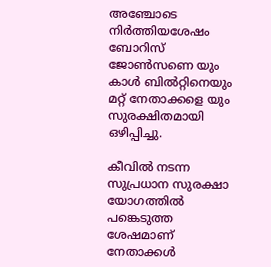അഞ്ചോടെ നിർത്തിയശേഷം ബോറിസ് ജോൺസണെ യും കാൾ ബിൽറ്റിനെയും മറ്റ് നേതാക്കളെ യും സുരക്ഷിതമായി ഒഴിപ്പിച്ചു.

കീവിൽ നടന്ന സുപ്രധാന സുരക്ഷാ യോഗത്തിൽ പങ്കെടുത്ത ശേഷമാണ് നേതാക്കൾ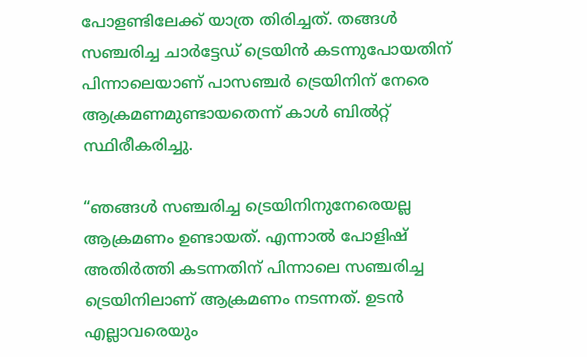പോളണ്ടിലേക്ക് യാത്ര തിരിച്ചത്. തങ്ങൾ സഞ്ചരിച്ച ചാർട്ടേഡ് ട്രെയിൻ കടന്നുപോയതിന് പിന്നാലെയാണ് പാസഞ്ചർ ട്രെയിനിന് നേരെ ആക്രമണമുണ്ടായതെന്ന് കാൾ ബിൽറ്റ് സ്ഥിരീകരിച്ചു.

“ഞങ്ങൾ സഞ്ചരിച്ച ട്രെയിനിനുനേരെയല്ല ആക്രമണം ഉണ്ടായത്. എന്നാൽ പോളിഷ് അതിർത്തി കടന്നതിന് പിന്നാലെ സഞ്ചരിച്ച ട്രെയിനിലാണ് ആക്രമണം നടന്നത്. ഉടൻ എല്ലാവരെയും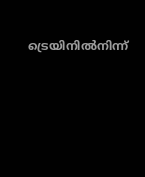ട്രെയിനിൽനിന്ന്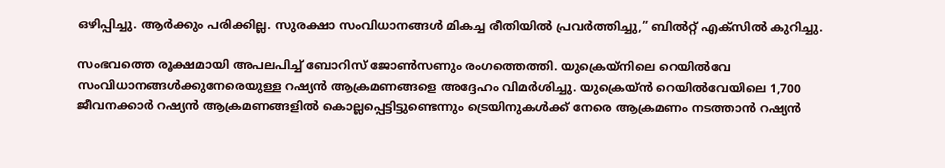ഒഴിപ്പിച്ചു. ആർക്കും പരിക്കില്ല. സുരക്ഷാ സംവിധാനങ്ങൾ മികച്ച രീതിയിൽ പ്രവർത്തിച്ചു,” ബിൽറ്റ് എക്സിൽ കുറിച്ചു.

സംഭവത്തെ രൂക്ഷമായി അപലപിച്ച് ബോറിസ് ജോൺസണും രംഗത്തെത്തി. യുക്രെയ്നിലെ റെയിൽവേ സംവിധാനങ്ങൾക്കുനേരെയുള്ള റഷ്യൻ ആക്രമണങ്ങളെ അദ്ദേഹം വിമർശിച്ചു. യുക്രെയ്ൻ റെയിൽവേയിലെ 1,700 ജീവനക്കാർ റഷ്യൻ ആക്രമണങ്ങളിൽ കൊല്ലപ്പെട്ടിട്ടുണ്ടെന്നും ട്രെയിനുകൾക്ക് നേരെ ആക്രമണം നടത്താൻ റഷ്യൻ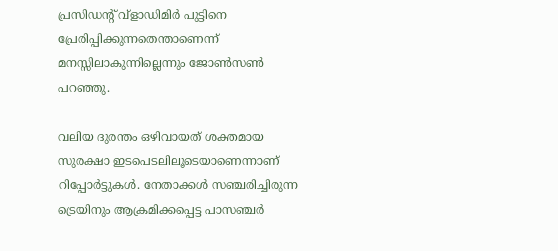പ്രസിഡന്റ് വ്ളാഡിമിർ പുട്ടിനെ പ്രേരിപ്പിക്കുന്നതെന്താണെന്ന് മനസ്സിലാകുന്നില്ലെന്നും ജോൺസൺ പറഞ്ഞു.

വലിയ ദുരന്തം ഒഴിവായത് ശക്തമായ സുരക്ഷാ ഇടപെടലിലൂടെയാണെന്നാണ് റിപ്പോർട്ടുകൾ. നേതാക്കൾ സഞ്ചരിച്ചിരുന്ന ട്രെയിനും ആക്രമിക്കപ്പെട്ട പാസഞ്ചർ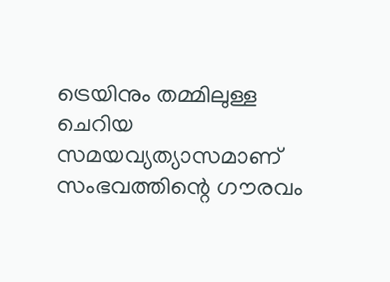ട്രെയിനും തമ്മിലുള്ള ചെറിയ സമയവ്യത്യാസമാണ് സംഭവത്തിന്റെ ഗൗരവം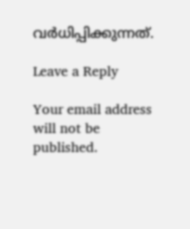വർധിപ്പിക്കുന്നത്.

Leave a Reply

Your email address will not be published.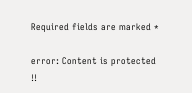Required fields are marked *

error: Content is protected !!